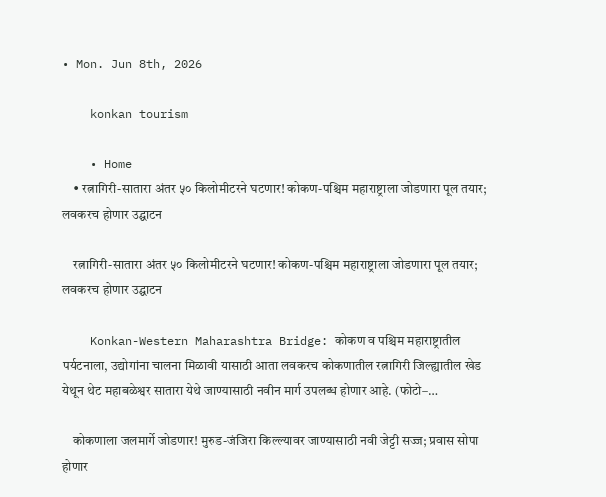• Mon. Jun 8th, 2026

    konkan tourism

    • Home
    • रत्नागिरी-सातारा अंतर ५० किलोमीटरने घटणार! कोकण-पश्चिम महाराष्ट्राला जोडणारा पूल तयार; लवकरच होणार उद्घाटन

    रत्नागिरी-सातारा अंतर ५० किलोमीटरने घटणार! कोकण-पश्चिम महाराष्ट्राला जोडणारा पूल तयार; लवकरच होणार उद्घाटन

    Konkan-Western Maharashtra Bridge: कोकण व पश्चिम महाराष्ट्रातील पर्यटनाला, उद्योगांना चालना मिळावी यासाठी आता लवकरच कोकणातील रत्नागिरी जिल्ह्यातील खेड येथून थेट महाबळेश्वर सातारा येथे जाण्यासाठी नवीन मार्ग उपलब्ध होणार आहे. (फोटो–…

    कोकणाला जलमार्गे जोडणार! मुरुड-जंजिरा किल्ल्यावर जाण्यासाठी नवी जेट्टी सज्ज; प्रवास सोपा होणार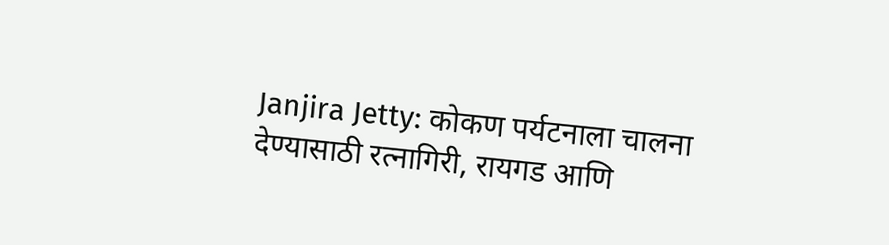Janjira Jetty: कोकण पर्यटनाला चालना देण्यासाठी रत्नागिरी, रायगड आणि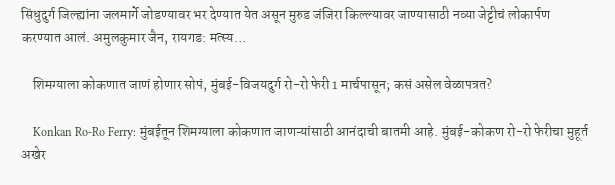सिंधुदुर्ग जिल्ह्यांना जलमार्गे जोडण्यावर भर देण्यात येत असून मुरुड जंजिरा किल्ल्यावर जाण्यासाठी नव्या जेट्टीचं लोकार्पण करण्यात आलं. अमुलकुमार जैन, रायगड: मत्स्य…

    शिमग्याला कोकणात जाणं होणार सोपं, मुंबई-विजयदुर्ग रो-रो फेरी 1 मार्चपासून; कसं असेल वेळापत्रत?

    Konkan Ro-Ro Ferry: मुंबईतून शिमग्याला कोकणात जाणऱ्यांसाठी आनंदाची बातमी आहे. मुंबई-कोकण रो-रो फेरीचा मुहूर्त अखेर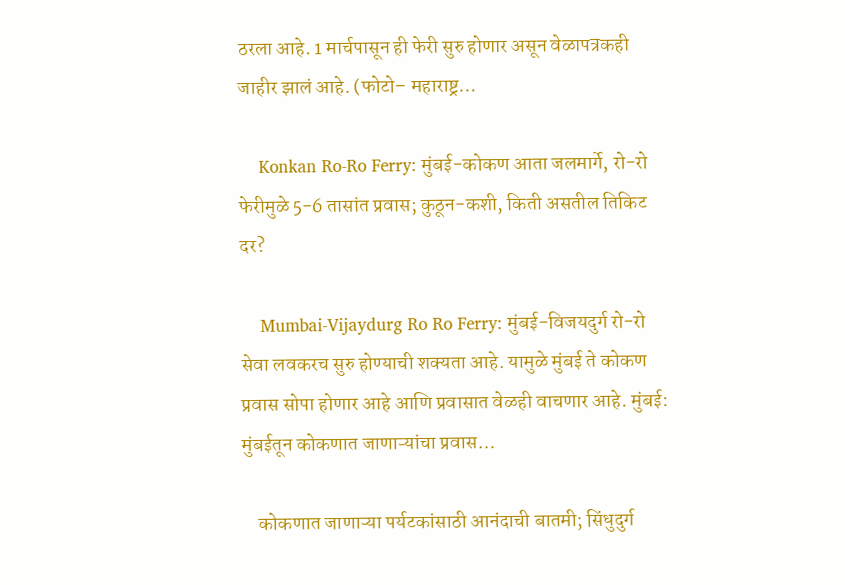ठरला आहे. 1 मार्चपासून ही फेरी सुरु होणार असून वेळापत्रकही जाहीर झालं आहे. (फोटो– महाराष्ट्र…

    Konkan Ro-Ro Ferry: मुंबई-कोकण आता जलमार्गे, रो-रो फेरीमुळे 5-6 तासांत प्रवास; कुठून-कशी, किती असतील तिकिट दर?

    Mumbai-Vijaydurg Ro Ro Ferry: मुंबई-विजयदुर्ग रो-रो सेवा लवकरच सुरु होण्याची शक्यता आहे. यामुळे मुंबई ते कोकण प्रवास सोपा होणार आहे आणि प्रवासात वेळही वाचणार आहे. मुंबई: मुंबईतून कोकणात जाणाऱ्यांचा प्रवास…

    कोकणात जाणाऱ्या पर्यटकांसाठी आनंदाची बातमी; सिंधुदुर्ग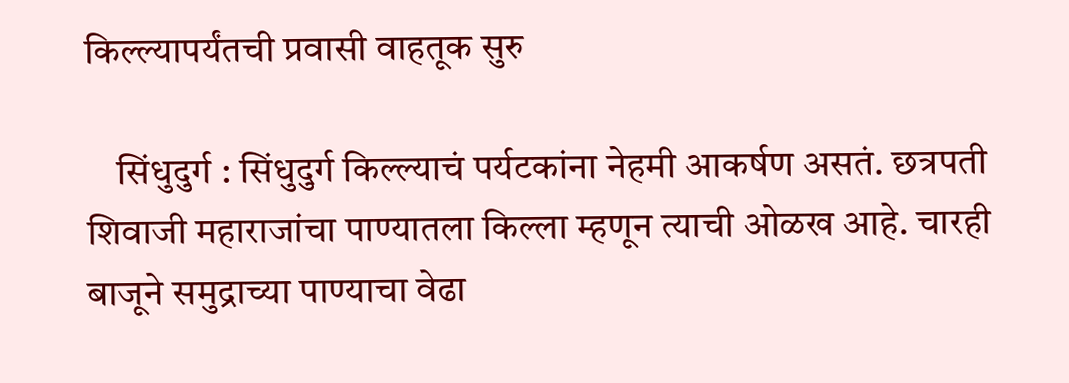किल्ल्यापर्यंतची प्रवासी वाहतूक सुरु

    सिंधुदुर्ग : सिंधुदुर्ग किल्ल्याचं पर्यटकांना नेहमी आकर्षण असतं. छत्रपती शिवाजी महाराजांचा पाण्यातला किल्ला म्हणून त्याची ओळख आहे. चारही बाजूने समुद्राच्या पाण्याचा वेढा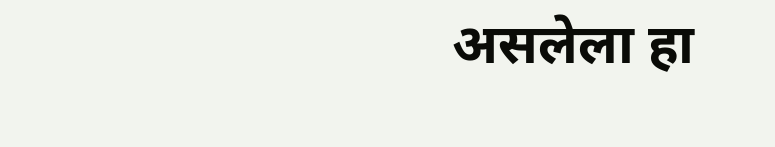असलेला हा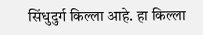सिंधुदुर्ग किल्ला आहे. हा किल्ला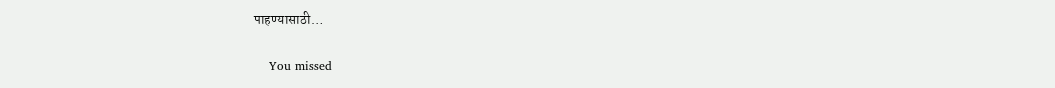पाहण्यासाठी…

    You missed